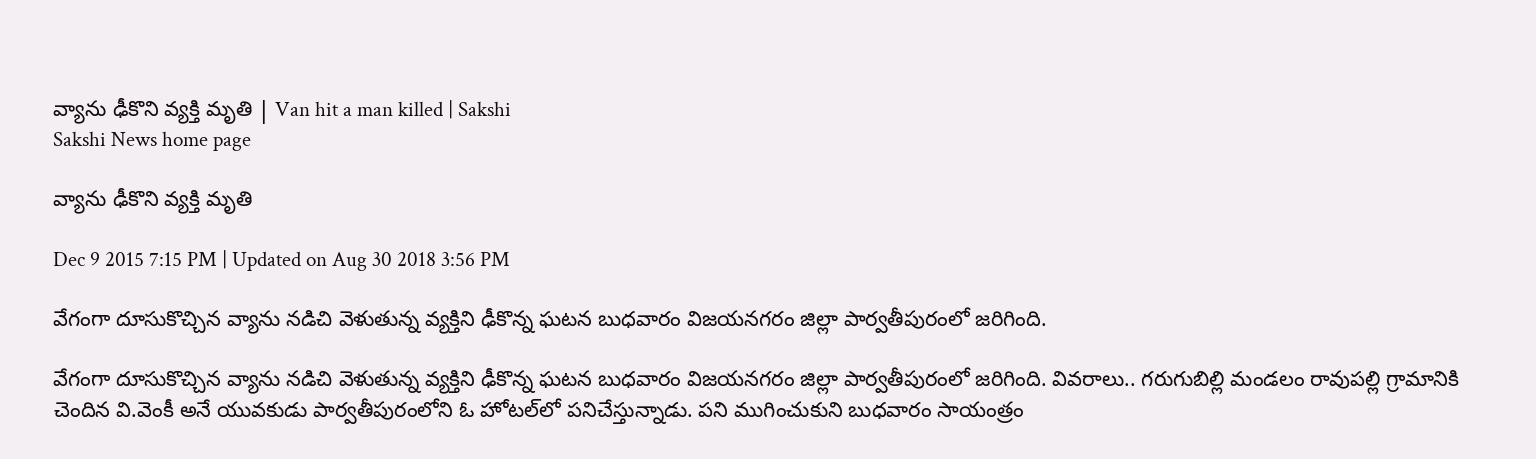వ్యాను ఢీకొని వ్యక్తి మృతి | Van hit a man killed | Sakshi
Sakshi News home page

వ్యాను ఢీకొని వ్యక్తి మృతి

Dec 9 2015 7:15 PM | Updated on Aug 30 2018 3:56 PM

వేగంగా దూసుకొచ్చిన వ్యాను నడిచి వెళుతున్న వ్యక్తిని ఢీకొన్న ఘటన బుధవారం విజయనగరం జిల్లా పార్వతీపురంలో జరిగింది.

వేగంగా దూసుకొచ్చిన వ్యాను నడిచి వెళుతున్న వ్యక్తిని ఢీకొన్న ఘటన బుధవారం విజయనగరం జిల్లా పార్వతీపురంలో జరిగింది. వివరాలు.. గరుగుబిల్లి మండలం రావుపల్లి గ్రామానికి చెందిన వి.వెంకీ అనే యువకుడు పార్వతీపురంలోని ఓ హోటల్‌లో పనిచేస్తున్నాడు. పని ముగించుకుని బుధవారం సాయంత్రం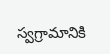స్వగ్రామానికి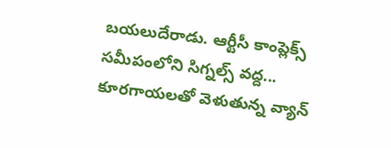బయలుదేరాడు. ఆర్టీసీ కాంప్లెక్స్ సమీపంలోని సిగ్నల్స్ వద్ద... కూరగాయలతో వెళుతున్న వ్యాన్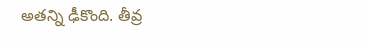అతన్ని ఢీకొంది. తీవ్ర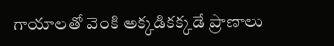గాయాలతో వెంకి అక్కడికక్కడే ప్రాణాలు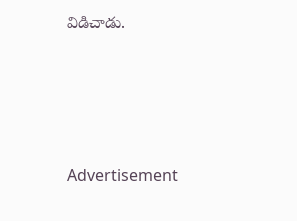విడిచాడు.





Advertisement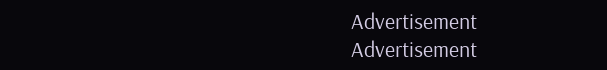Advertisement
Advertisement